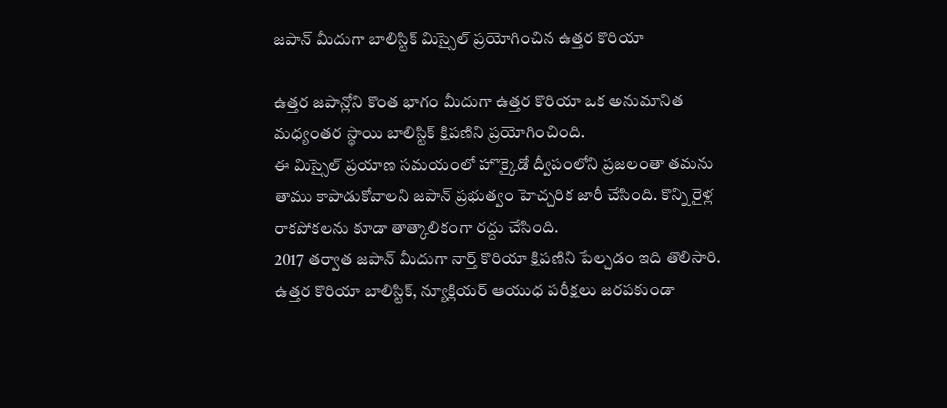జపాన్ మీదుగా బాలిస్టిక్ మిస్సైల్ ప్రయోగించిన ఉత్తర కొరియా

ఉత్తర జపాన్లోని కొంత భాగం మీదుగా ఉత్తర కొరియా ఒక అనుమానిత మధ్యంతర స్థాయి బాలిస్టిక్ క్షిపణిని ప్రయోగించింది.
ఈ మిస్సైల్ ప్రయాణ సమయంలో హొక్కైడో ద్వీపంలోని ప్రజలంతా తమను తాము కాపాడుకోవాలని జపాన్ ప్రభుత్వం హెచ్చరిక జారీ చేసింది. కొన్ని రైళ్ల రాకపోకలను కూడా తాత్కాలికంగా రద్దు చేసింది.
2017 తర్వాత జపాన్ మీదుగా నార్త్ కొరియా క్షిపణిని పేల్చడం ఇది తొలిసారి.
ఉత్తర కొరియా బాలిస్టిక్, న్యూక్లియర్ ఆయుధ పరీక్షలు జరపకుండా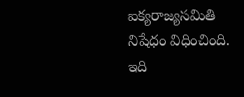ఐక్యరాజ్యసమితి నిషేధం విధించింది.
ఇది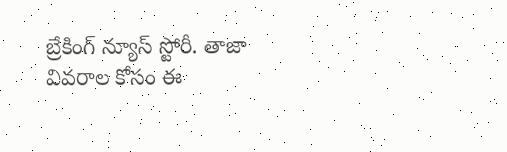బ్రేకింగ్ న్యూస్ స్టోరీ. తాజా వివరాల కోసం ఈ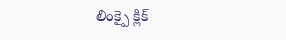లింక్పై క్లిక్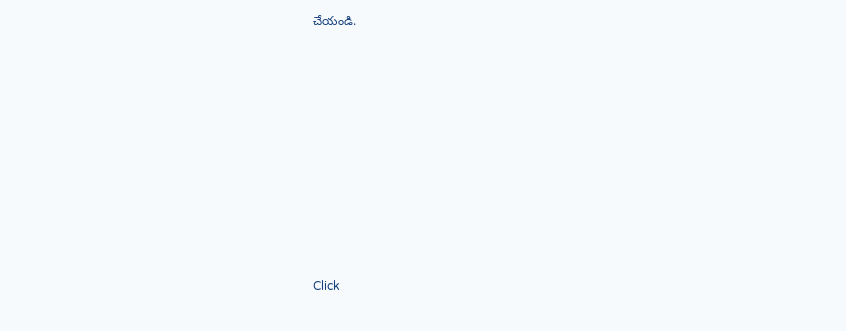చేయండి.












Click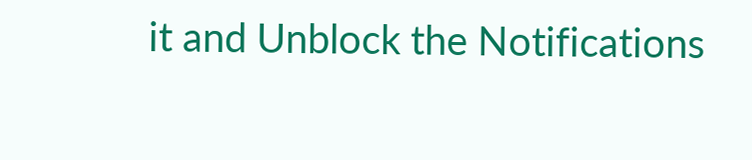it and Unblock the Notifications